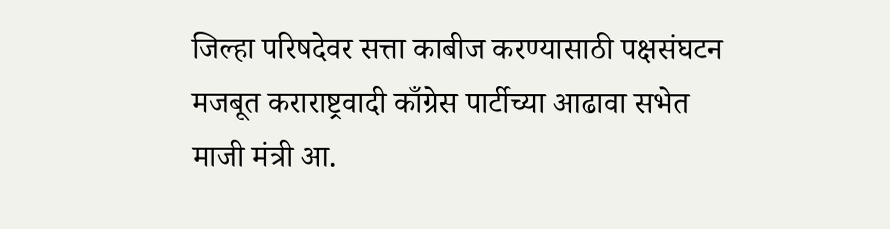जिल्हा परिषदेवर सत्ता काबीज करण्यासाठी पक्षसंघटन मजबूत कराराष्ट्रवादी काँग्रेस पार्टीच्या आढावा सभेत माजी मंत्री आ.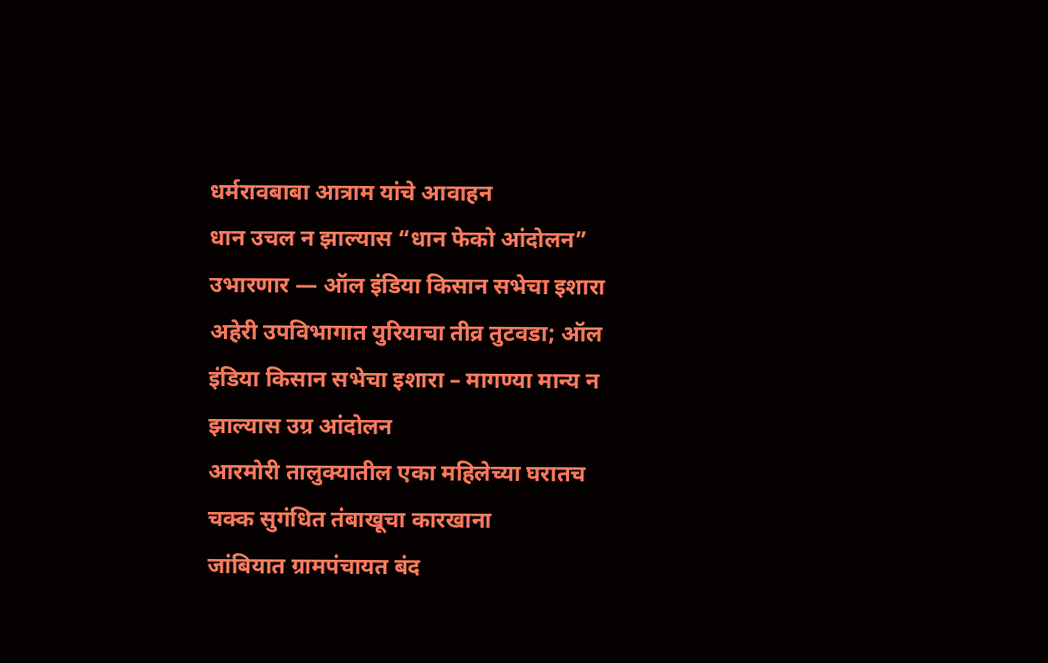धर्मरावबाबा आत्राम यांचे आवाहन
धान उचल न झाल्यास “धान फेको आंदोलन” उभारणार — ऑल इंडिया किसान सभेचा इशारा
अहेरी उपविभागात युरियाचा तीव्र तुटवडा; ऑल इंडिया किसान सभेचा इशारा – मागण्या मान्य न झाल्यास उग्र आंदोलन
आरमोरी तालुक्यातील एका महिलेच्या घरातच चक्क सुगंधित तंबाखूचा कारखाना
जांबियात ग्रामपंचायत बंद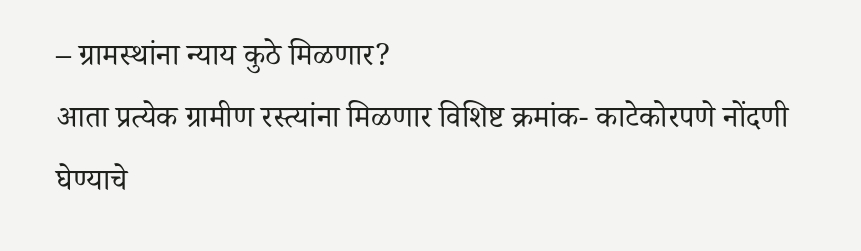– ग्रामस्थांना न्याय कुठे मिळणार?
आता प्रत्येक ग्रामीण रस्त्यांना मिळणार विशिष्ट क्रमांक- काटेकोरपणे नोंदणी घेण्याचे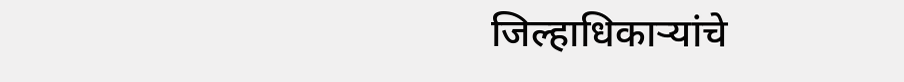जिल्हाधिकाऱ्यांचे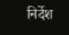निर्देश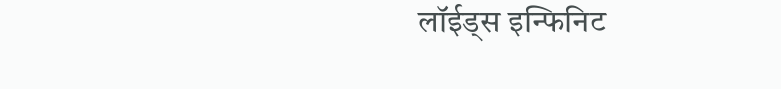लॉईड्स इन्फिनिट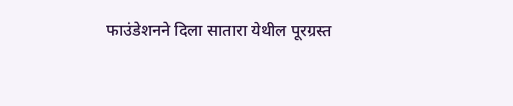फाउंडेशनने दिला सातारा येथील पूरग्रस्त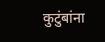कुटुंबांना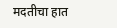मदतीचा हात